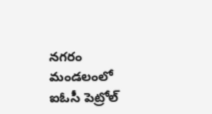నగరం మండలంలో ఐఓసీ పెట్రోల్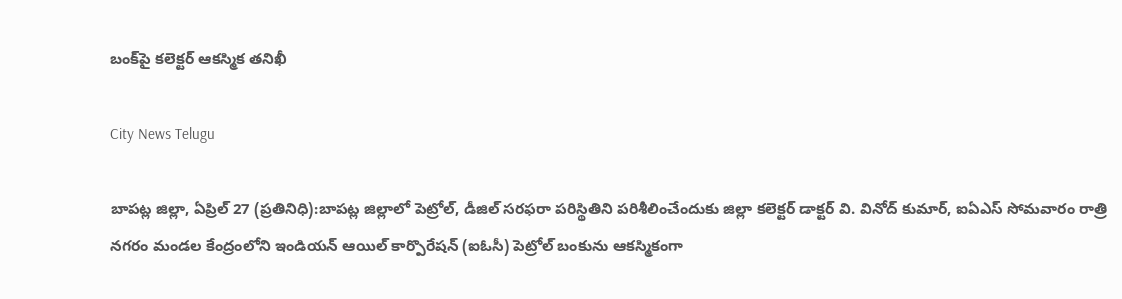బంక్‌పై కలెక్టర్ ఆకస్మిక తనిఖీ

City News Telugu

బాపట్ల జిల్లా, ఏప్రిల్ 27 (ప్రతినిధి):బాపట్ల జిల్లాలో పెట్రోల్, డీజిల్ సరఫరా పరిస్థితిని పరిశీలించేందుకు జిల్లా కలెక్టర్ డాక్టర్ వి. వినోద్ కుమార్, ఐఏఎస్ సోమవారం రాత్రి నగరం మండల కేంద్రంలోని ఇండియన్ ఆయిల్ కార్పొరేషన్ (ఐఓసీ) పెట్రోల్ బంకును ఆకస్మికంగా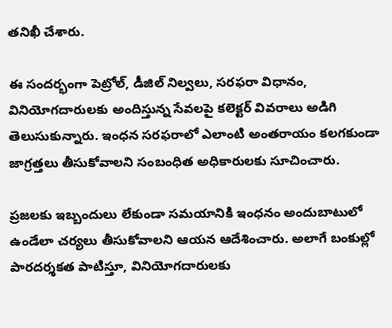తనిఖీ చేశారు.

ఈ సందర్భంగా పెట్రోల్, డీజిల్ నిల్వలు, సరఫరా విధానం, వినియోగదారులకు అందిస్తున్న సేవలపై కలెక్టర్ వివరాలు అడిగి తెలుసుకున్నారు. ఇంధన సరఫరాలో ఎలాంటి అంతరాయం కలగకుండా జాగ్రత్తలు తీసుకోవాలని సంబంధిత అధికారులకు సూచించారు.

ప్రజలకు ఇబ్బందులు లేకుండా సమయానికి ఇంధనం అందుబాటులో ఉండేలా చర్యలు తీసుకోవాలని ఆయన ఆదేశించారు. అలాగే బంకుల్లో పారదర్శకత పాటిస్తూ, వినియోగదారులకు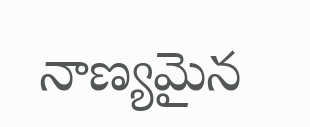నాణ్యమైన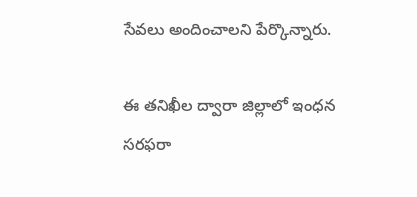సేవలు అందించాలని పేర్కొన్నారు.

ఈ తనిఖీల ద్వారా జిల్లాలో ఇంధన సరఫరా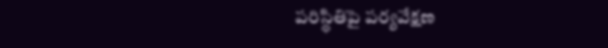పరిస్థితిపై పర్యవేక్షణ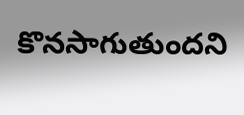కొనసాగుతుందని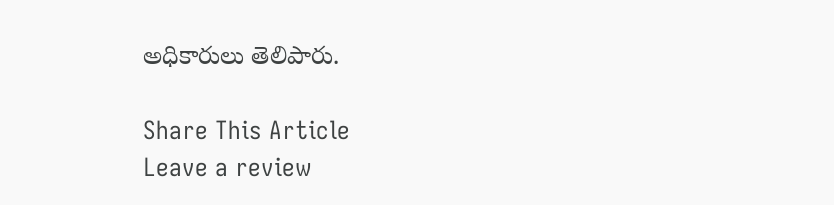అధికారులు తెలిపారు.

Share This Article
Leave a review